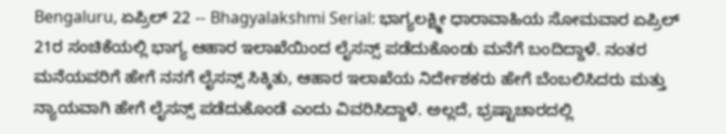Bengaluru, ಏಪ್ರಿಲ್ 22 -- Bhagyalakshmi Serial: ಭಾಗ್ಯಲಕ್ಷ್ಮೀ ಧಾರಾವಾಹಿಯ ಸೋಮವಾರ ಏಪ್ರಿಲ್ 21ರ ಸಂಚಿಕೆಯಲ್ಲಿ ಭಾಗ್ಯ ಆಹಾರ ಇಲಾಖೆಯಿಂದ ಲೈಸನ್ಸ್ ಪಡೆದುಕೊಂಡು ಮನೆಗೆ ಬಂದಿದ್ದಾಳೆ. ನಂತರ ಮನೆಯವರಿಗೆ ಹೇಗೆ ನನಗೆ ಲೈಸನ್ಸ್ ಸಿಕ್ಕಿತು, ಆಹಾರ ಇಲಾಖೆಯ ನಿರ್ದೇಶಕರು ಹೇಗೆ ಬೆಂಬಲಿಸಿದರು ಮತ್ತು ನ್ಯಾಯವಾಗಿ ಹೇಗೆ ಲೈಸನ್ಸ್ ಪಡೆದುಕೊಂಡೆ ಎಂದು ವಿವರಿಸಿದ್ದಾಳೆ. ಅಲ್ಲದೆ, ಭ್ರಷ್ಟಾಚಾರದಲ್ಲಿ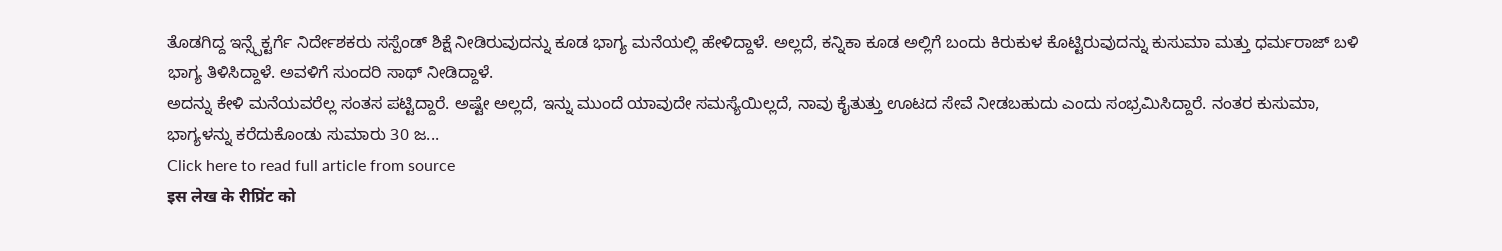ತೊಡಗಿದ್ದ ಇನ್ಸ್ಪೆಕ್ಟರ್ಗೆ ನಿರ್ದೇಶಕರು ಸಸ್ಪೆಂಡ್ ಶಿಕ್ಷೆ ನೀಡಿರುವುದನ್ನು ಕೂಡ ಭಾಗ್ಯ ಮನೆಯಲ್ಲಿ ಹೇಳಿದ್ದಾಳೆ. ಅಲ್ಲದೆ, ಕನ್ನಿಕಾ ಕೂಡ ಅಲ್ಲಿಗೆ ಬಂದು ಕಿರುಕುಳ ಕೊಟ್ಟಿರುವುದನ್ನು ಕುಸುಮಾ ಮತ್ತು ಧರ್ಮರಾಜ್ ಬಳಿ ಭಾಗ್ಯ ತಿಳಿಸಿದ್ದಾಳೆ. ಅವಳಿಗೆ ಸುಂದರಿ ಸಾಥ್ ನೀಡಿದ್ದಾಳೆ.
ಅದನ್ನು ಕೇಳಿ ಮನೆಯವರೆಲ್ಲ ಸಂತಸ ಪಟ್ಟಿದ್ದಾರೆ. ಅಷ್ಟೇ ಅಲ್ಲದೆ, ಇನ್ನು ಮುಂದೆ ಯಾವುದೇ ಸಮಸ್ಯೆಯಿಲ್ಲದೆ, ನಾವು ಕೈತುತ್ತು ಊಟದ ಸೇವೆ ನೀಡಬಹುದು ಎಂದು ಸಂಭ್ರಮಿಸಿದ್ದಾರೆ. ನಂತರ ಕುಸುಮಾ, ಭಾಗ್ಯಳನ್ನು ಕರೆದುಕೊಂಡು ಸುಮಾರು 30 ಜ...
Click here to read full article from source
इस लेख के रीप्रिंट को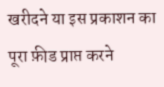खरीदने या इस प्रकाशन का पूरा फ़ीड प्राप्त करने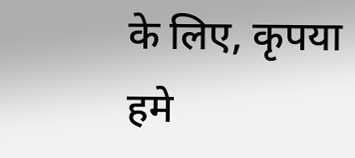के लिए, कृपया
हमे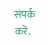संपर्क करें.